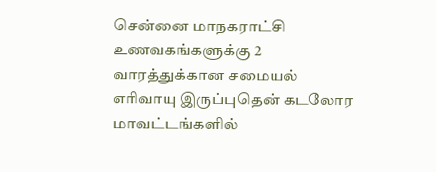சென்னை மாநகராட்சி உணவகங்களுக்கு 2 வாரத்துக்கான சமையல் எரிவாயு இருப்புதென் கடலோர மாவட்டங்களில்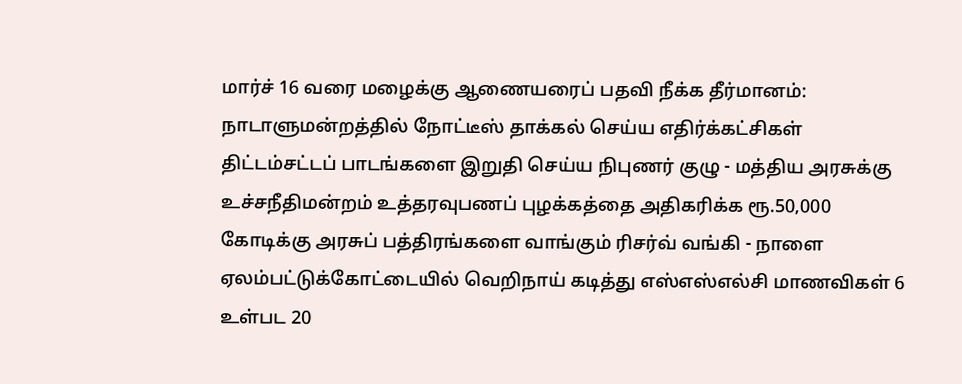மார்ச் 16 வரை மழைக்கு ஆணையரைப் பதவி நீக்க தீர்மானம்: நாடாளுமன்றத்தில் நோட்டீஸ் தாக்கல் செய்ய எதிர்க்கட்சிகள் திட்டம்சட்டப் பாடங்களை இறுதி செய்ய நிபுணர் குழு - மத்திய அரசுக்கு உச்சநீதிமன்றம் உத்தரவுபணப் புழக்கத்தை அதிகரிக்க ரூ.50,000 கோடிக்கு அரசுப் பத்திரங்களை வாங்கும் ரிசர்வ் வங்கி - நாளை ஏலம்பட்டுக்கோட்டையில் வெறிநாய் கடித்து எஸ்எஸ்எல்சி மாணவிகள் 6 உள்பட 20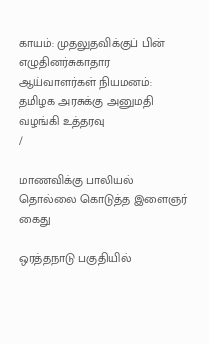காயம்: முதலுதவிக்குப் பின் எழுதினர்சுகாதார ஆய்வாளர்கள் நியமனம்: தமிழக அரசுக்கு அனுமதி வழங்கி உத்தரவு
/

மாணவிக்கு பாலியல் தொல்லை கொடுத்த இளைஞர் கைது

ஒரத்தநாடு பகுதியில்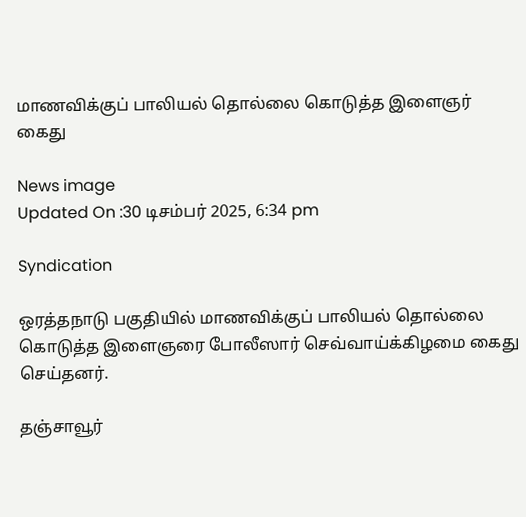மாணவிக்குப் பாலியல் தொல்லை கொடுத்த இளைஞர் கைது

News image
Updated On :30 டிசம்பர் 2025, 6:34 pm

Syndication

ஒரத்தநாடு பகுதியில் மாணவிக்குப் பாலியல் தொல்லை கொடுத்த இளைஞரை போலீஸார் செவ்வாய்க்கிழமை கைது செய்தனர்.

தஞ்சாவூர்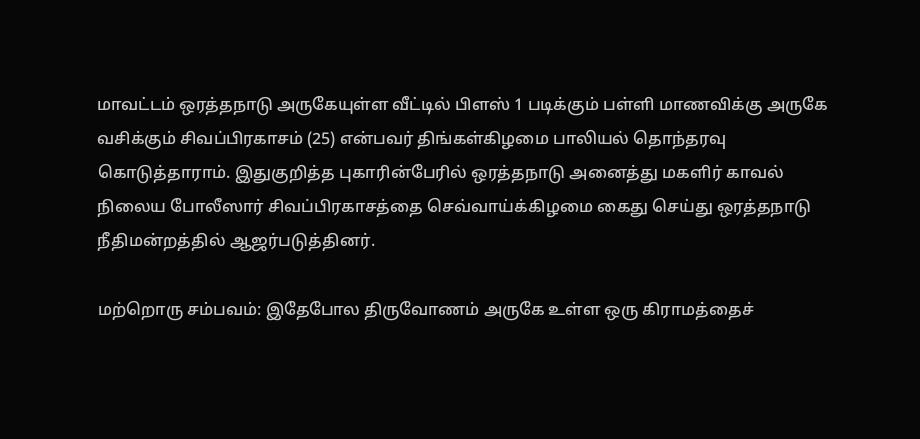மாவட்டம் ஒரத்தநாடு அருகேயுள்ள வீட்டில் பிளஸ் 1 படிக்கும் பள்ளி மாணவிக்கு அருகே வசிக்கும் சிவப்பிரகாசம் (25) என்பவர் திங்கள்கிழமை பாலியல் தொந்தரவு கொடுத்தாராம். இதுகுறித்த புகாரின்பேரில் ஒரத்தநாடு அனைத்து மகளிர் காவல் நிலைய போலீஸார் சிவப்பிரகாசத்தை செவ்வாய்க்கிழமை கைது செய்து ஒரத்தநாடு நீதிமன்றத்தில் ஆஜர்படுத்தினர்.

மற்றொரு சம்பவம்: இதேபோல திருவோணம் அருகே உள்ள ஒரு கிராமத்தைச்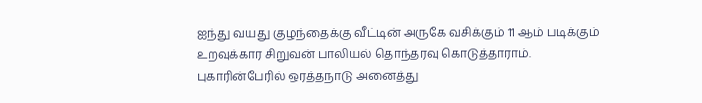ஐந்து வயது குழந்தைக்கு வீட்டின் அருகே வசிக்கும் 11 ஆம் படிக்கும் உறவுக்கார சிறுவன் பாலியல் தொந்தரவு கொடுத்தாராம். புகாரின்பேரில் ஒரத்தநாடு அனைத்து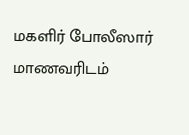மகளிர் போலீஸார் மாணவரிடம்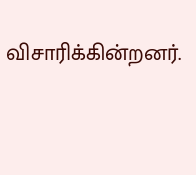விசாரிக்கின்றனர்.